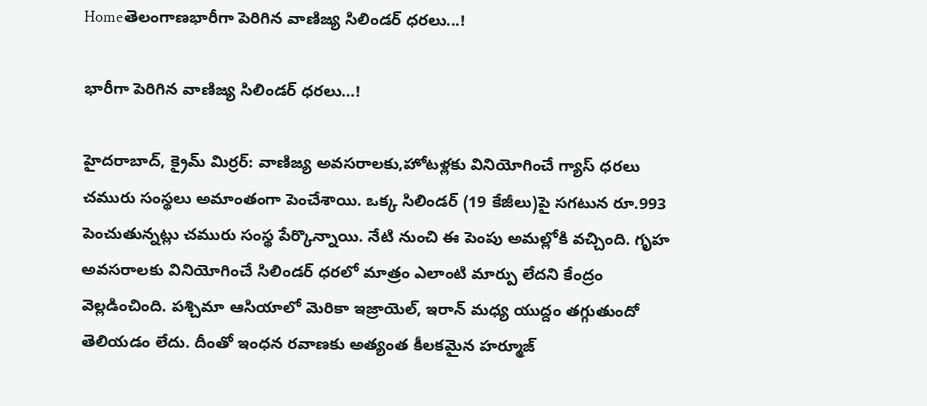Homeతెలంగాణభారీగా పెరిగిన వాణిజ్య సిలిండ‌ర్ ధ‌ర‌లు...!

భారీగా పెరిగిన వాణిజ్య సిలిండ‌ర్ ధ‌ర‌లు…!

హైద‌రాబాద్‌, క్రైమ్ మిర్ర‌ర్‌: వాణిజ్య అవ‌స‌రాల‌కు,హోట‌ళ్ల‌కు వినియోగించే గ్యాస్ ధ‌ర‌లు చ‌మురు సంస్థ‌లు అమాంతంగా పెంచేశాయి. ఒక్క సిలిండర్ (19 కేజీలు)పై సగటున రూ.993 పెంచుతున్నట్లు చమురు సంస్థ పేర్కొన్నాయి. నేటి నుంచి ఈ పెంపు అమల్లోకి వచ్చింది. గృహ అవసరాలకు వినియోగించే సిలిండర్ ధరలో మాత్రం ఎలాంటి మార్పు లేదని కేంద్రం వెల్లడించింది. ప‌శ్చిమా ఆసియాలో మెరికా ఇజ్రాయెల్‌, ఇరాన్ మ‌ధ్య యుద్దం త‌గ్గుతుందో తెలియ‌డం లేదు. దీంతో ఇంధ‌న ర‌వాణ‌కు అత్యంత కీల‌క‌మైన హ‌ర్మూజ్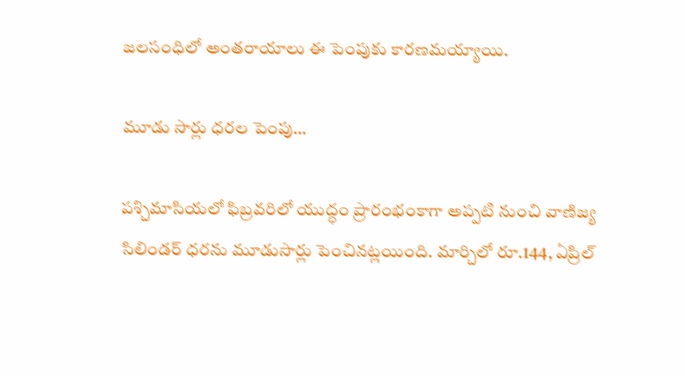జ‌ల‌సంధిలో అంత‌రాయాలు ఈ పెంపుకు కార‌ణ‌మ‌య్యాయి.

మూడు సార్లు ధ‌ర‌ల పెంపు…

ప‌శ్చిమాసియ‌లో ఫిబ్రవరిలో యుద్ధం ప్రారంభంకాగా అప్పటి నుంచి వాణిజ్య సిలిండర్ ధరను మూడుసార్లు పెంచినట్లయింది. మార్చిలో రూ.144, ఏప్రిల్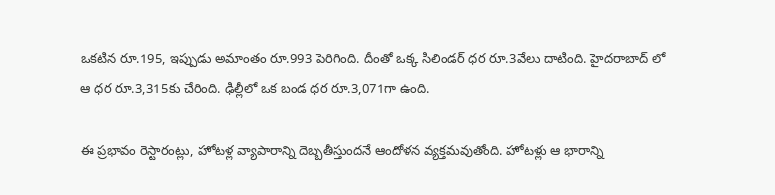ఒకటిన రూ.195, ఇప్పుడు అమాంతం రూ.993 పెరిగింది. దీంతో ఒక్క సిలిండర్ ధర రూ.3వేలు దాటింది. హైదరాబాద్ లో ఆ ధర రూ.3,315కు చేరింది. ఢిల్లీలో ఒక బండ ధర రూ.3,071గా ఉంది.

ఈ ప్రభావం రెస్టారంట్లు, హోటళ్ల వ్యాపారాన్ని దెబ్బతీస్తుందనే ఆందోళన వ్యక్తమవుతోంది. హోటళ్లు ఆ భారాన్ని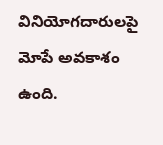వినియోగదారులపై మోపే అవకాశం ఉంది.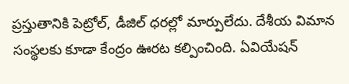ప్రస్తుతానికి పెట్రోల్, డీజిల్ ధరల్లో మార్పులేదు. దేశీయ విమాన సంస్థలకు కూడా కేంద్రం ఊరట కల్పించింది. ఏవియేషన్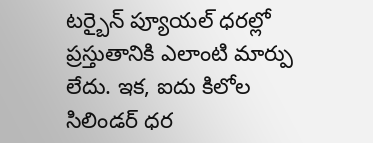టర్బైన్ ప్యూయల్ ధరల్లో ప్రస్తుతానికి ఎలాంటి మార్పు లేదు. ఇక, ఐదు కిలోల సిలిండర్ ధర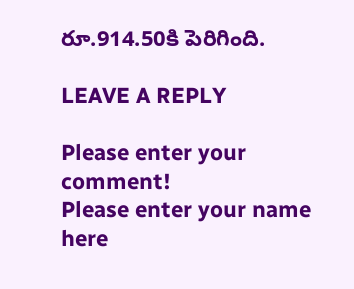రూ.914.50కి పెరిగింది.

LEAVE A REPLY

Please enter your comment!
Please enter your name here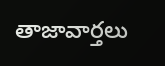తాజావార్తలు